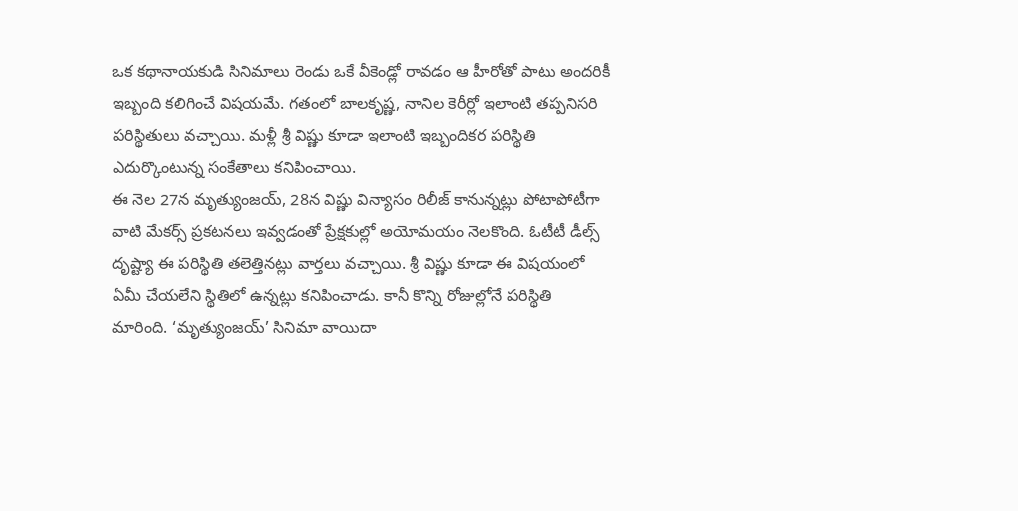ఒక కథానాయకుడి సినిమాలు రెండు ఒకే వీకెండ్లో రావడం ఆ హీరోతో పాటు అందరికీ ఇబ్బంది కలిగించే విషయమే. గతంలో బాలకృష్ణ, నానిల కెరీర్లో ఇలాంటి తప్పనిసరి పరిస్థితులు వచ్చాయి. మళ్లీ శ్రీ విష్ణు కూడా ఇలాంటి ఇబ్బందికర పరిస్థితి ఎదుర్కొంటున్న సంకేతాలు కనిపించాయి.
ఈ నెల 27న మృత్యుంజయ్, 28న విష్ణు విన్యాసం రిలీజ్ కానున్నట్లు పోటాపోటీగా వాటి మేకర్స్ ప్రకటనలు ఇవ్వడంతో ప్రేక్షకుల్లో అయోమయం నెలకొంది. ఓటీటీ డీల్స్ దృష్ట్యా ఈ పరిస్థితి తలెత్తినట్లు వార్తలు వచ్చాయి. శ్రీ విష్ణు కూడా ఈ విషయంలో ఏమీ చేయలేని స్థితిలో ఉన్నట్లు కనిపించాడు. కానీ కొన్ని రోజుల్లోనే పరిస్థితి మారింది. ‘మృత్యుంజయ్’ సినిమా వాయిదా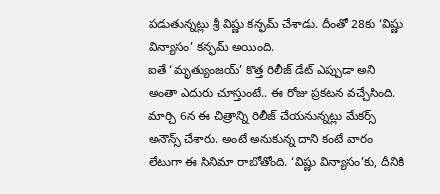పడుతున్నట్లు శ్రీ విష్ణు కన్ఫమ్ చేశాడు. దీంతో 28కు ‘విష్ణు విన్యాసం’ కన్ఫమ్ అయింది.
ఐతే ‘మృత్యుంజయ్’ కొత్త రిలీజ్ డేట్ ఎప్పుడా అని అంతా ఎదురు చూస్తుంటే.. ఈ రోజు ప్రకటన వచ్చేసింది. మార్చి 6న ఈ చిత్రాన్ని రిలీజ్ చేయనున్నట్లు మేకర్స్ అనౌన్స్ చేశారు. అంటే అనుకున్న దాని కంటే వారం లేటుగా ఈ సినిమా రాబోతోంది. ‘విష్ణు విన్యాసం’కు, దీనికి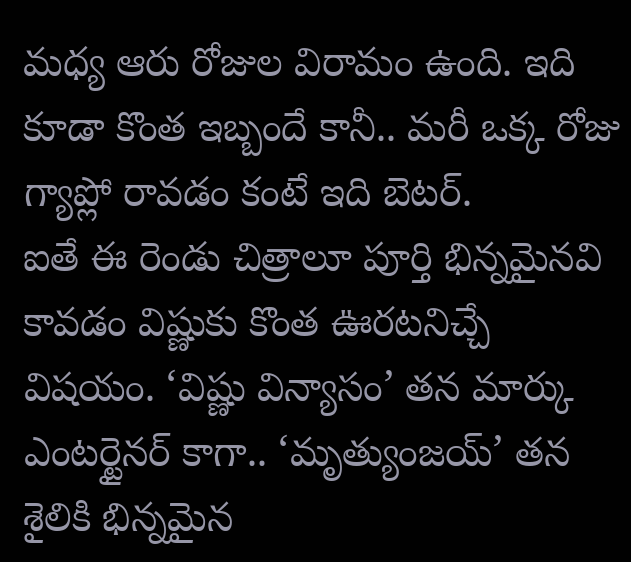మధ్య ఆరు రోజుల విరామం ఉంది. ఇది కూడా కొంత ఇబ్బందే కానీ.. మరీ ఒక్క రోజు గ్యాప్లో రావడం కంటే ఇది బెటర్.
ఐతే ఈ రెండు చిత్రాలూ పూర్తి భిన్నమైనవి కావడం విష్ణుకు కొంత ఊరటనిచ్చే విషయం. ‘విష్ణు విన్యాసం’ తన మార్కు ఎంటర్టైనర్ కాగా.. ‘మృత్యుంజయ్’ తన శైలికి భిన్నమైన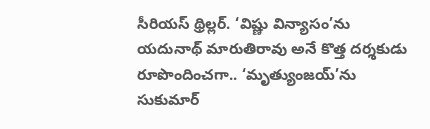సీరియస్ థ్రిల్లర్. ‘విష్ణు విన్యాసం’ను యదునాథ్ మారుతిరావు అనే కొత్త దర్శకుడు రూపొందించగా.. ‘మృత్యుంజయ్’ను సుకుమార్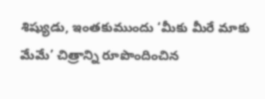శిష్యుడు, ఇంతకుముందు ‘మీకు మీరే మాకు మేమే’ చిత్రాన్ని రూపొందించిన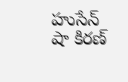హుసేన్ షా కిరణ్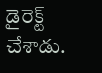డైరెక్ట్ చేశాడు.